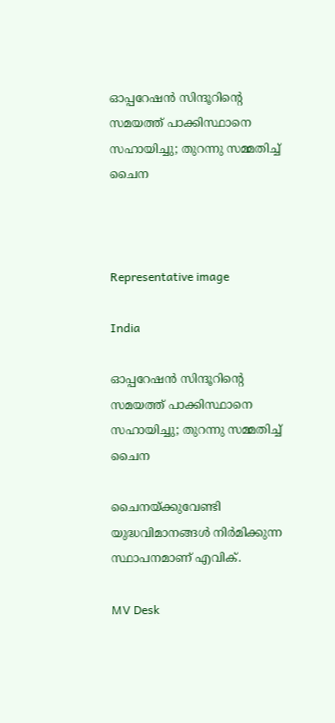ഓപ്പറേഷൻ സിന്ദൂറിന്‍റെ സമയത്ത് പാക്കിസ്ഥാനെ സഹായിച്ചു; തുറന്നു സമ്മതിച്ച് ചൈന



Representative image

India

ഓപ്പറേഷൻ സിന്ദൂറിന്‍റെ സമയത്ത് പാക്കിസ്ഥാനെ സഹായിച്ചു; തുറന്നു സമ്മതിച്ച് ചൈന

ചൈനയ്ക്കുവേണ്ടി യുദ്ധവിമാനങ്ങൾ നിർമിക്കുന്ന സ്ഥാപനമാണ് എവിക്.

MV Desk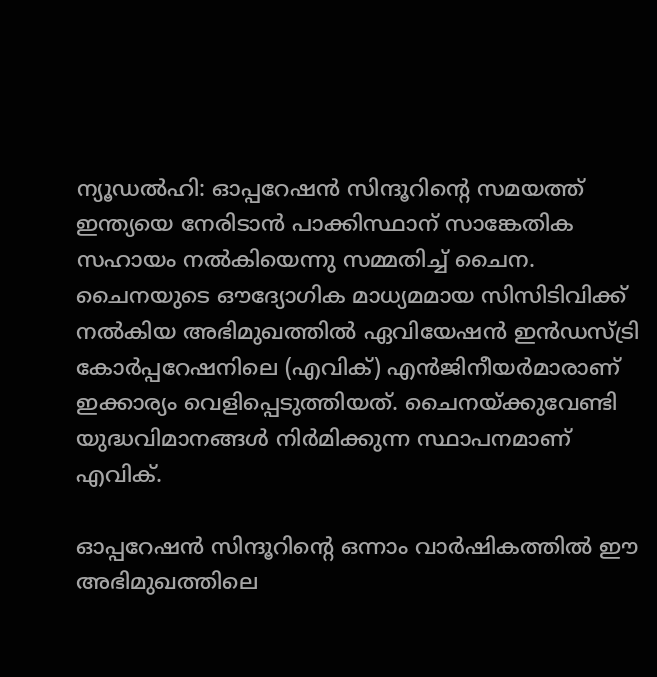ന്യൂഡൽഹി: ഓപ്പറേഷൻ സിന്ദൂറിന്‍റെ സമയത്ത് ഇന്ത്യയെ നേരിടാൻ പാക്കിസ്ഥാന് സാങ്കേതിക സഹായം നൽകിയെന്നു സമ്മതിച്ച് ചൈന. ചൈനയുടെ ഔദ്യോഗിക മാധ്യമമായ സിസിടിവിക്ക് നൽകിയ അഭിമുഖത്തിൽ ഏവിയേഷൻ ഇൻഡസ്ട്രി കോർപ്പറേഷനിലെ (എവിക്) എൻജിനീയർമാരാണ് ഇക്കാര്യം വെളിപ്പെടുത്തിയത്. ചൈനയ്ക്കുവേണ്ടി യുദ്ധവിമാനങ്ങൾ നിർമിക്കുന്ന സ്ഥാപനമാണ് എവിക്.

ഓപ്പറേഷൻ സിന്ദൂറിന്‍റെ ഒന്നാം വാർഷികത്തിൽ ഈ അഭിമുഖത്തിലെ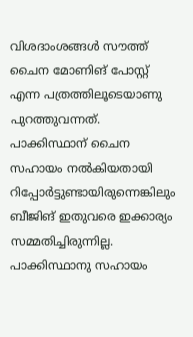വിശദാംശങ്ങൾ സൗത്ത് ചൈന മോണിങ് പോസ്റ്റ് എന്ന പത്രത്തിലൂടെയാണു പുറത്തുവന്നത്. പാക്കിസ്ഥാന് ചൈന സഹായം നൽകിയതായി റിപ്പോർട്ടുണ്ടായിരുന്നെങ്കിലും ബീജിങ് ഇതുവരെ ഇക്കാര്യം സമ്മതിച്ചിരുന്നില്ല. പാക്കിസ്ഥാനു സഹായം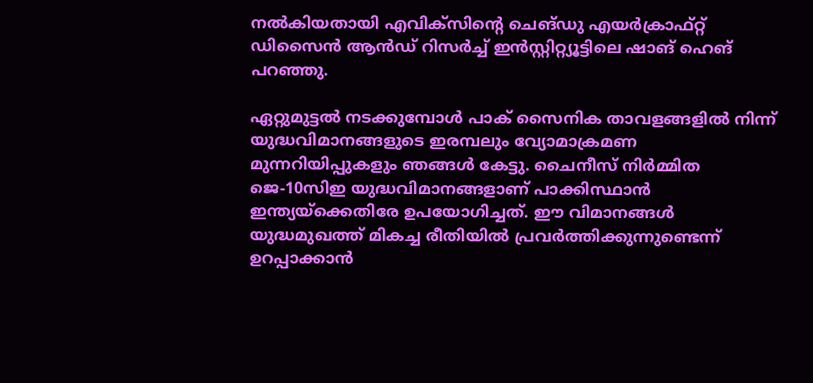നൽകിയതായി എവിക്സിന്‍റെ ചെങ്ഡു എയർക്രാഫ്റ്റ് ഡിസൈൻ ആൻഡ് റിസർച്ച് ഇൻസ്റ്റിറ്റ്യൂട്ടിലെ ഷാങ് ഹെങ് പറഞ്ഞു.

ഏറ്റുമുട്ടൽ നടക്കുമ്പോൾ പാക് സൈനിക താവളങ്ങളിൽ നിന്ന് യുദ്ധവിമാനങ്ങളുടെ ഇരമ്പലും വ്യോമാക്രമണ മുന്നറിയിപ്പുകളും ഞങ്ങൾ കേട്ടു. ചൈനീസ് നിർമ്മിത ജെ-10സിഇ യുദ്ധവിമാനങ്ങളാണ് പാക്കിസ്ഥാൻ ഇന്ത്യയ്ക്കെതിരേ ഉപയോഗിച്ചത്. ഈ വിമാനങ്ങൾ യുദ്ധമുഖത്ത് മികച്ച രീതിയിൽ പ്രവർത്തിക്കുന്നുണ്ടെന്ന് ഉറപ്പാക്കാൻ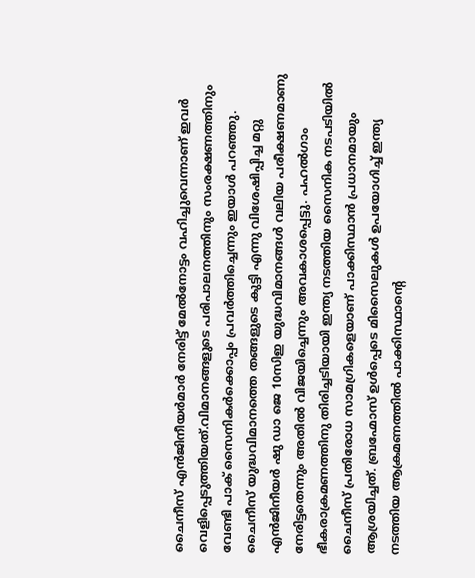ചൈനീസ് എൻജിനീയർമാർ നേരിട്ട് മേൽനോട്ടം വഹിച്ചുവെന്നാണ് ഇവർ വെളിപ്പെടുത്തിയത്.വിമാനങ്ങളുടെ പരിപാലനത്തിനും സംരക്ഷണത്തിനും വേണ്ടി പാക് സൈനികർക്കൊപ്പം പ്രവർത്തിച്ചെന്നും ഇയാൾ പറഞ്ഞു. ചൈനീസ് യുദ്ധവിമാനത്തെ തങ്ങളുടെ കുട്ടി എന്നു വിശേഷിപ്പിച്ച മറ്റു എൻജിനീയർ ഷു ഡാ ജെ 10സിഇ യുദ്ധവിമാനങ്ങൾ വലിയ പരീക്ഷണമാണു നേരിട്ടതെന്നും അതിൽ വിജയിച്ചെന്നും അവകാശപ്പെട്ടു. പഹൽഗാം ഭീകരാക്രമണത്തിനു തിരിച്ചടിയായി ഇന്ത്യ നടത്തിയ സൈനിക നടപടിയിൽ ചൈനീസ് പ്രതിരോധ സാമഗ്രികളെയാണ് പാക്കിസ്ഥാൻ പ്രധാനമായും ആശ്രയിച്ചത്. ബ്രഹ്മോസ് ഉൾപ്പെടെ മിസൈലുകൾ ഉപയോഗിച്ച് ഇന്ത്യ നടത്തിയ ആക്രമണത്തിൽ പാക്കിസ്ഥാന്‍റെ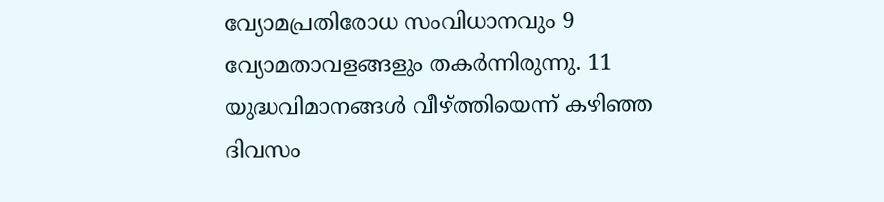വ്യോമപ്രതിരോധ സംവിധാനവും 9 വ്യോമതാവളങ്ങളും തകർന്നിരുന്നു. 11 യുദ്ധവിമാനങ്ങൾ വീഴ്ത്തിയെന്ന് കഴിഞ്ഞ ദിവസം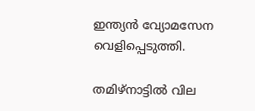ഇന്ത്യൻ വ്യോമസേന വെളിപ്പെടുത്തി.

തമിഴ്നാട്ടിൽ വില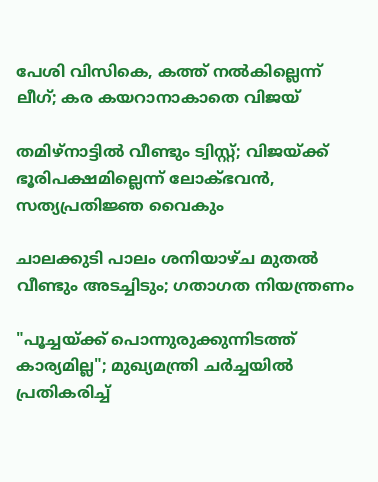പേശി വിസികെ, കത്ത് നൽകില്ലെന്ന് ലീഗ്; കര കയറാനാകാതെ വിജയ്

തമിഴ്നാട്ടിൽ വീണ്ടും ട്വിസ്റ്റ്; വിജയ്ക്ക് ഭൂരിപക്ഷമില്ലെന്ന് ലോക്ഭവൻ, സത്യപ്രതിജ്ഞ വൈകും

ചാലക്കുടി പാലം ശനിയാഴ്ച മുതൽ വീണ്ടും അടച്ചിടും; ഗതാഗത നിയന്ത്രണം

"പൂച്ചയ്ക്ക് പൊന്നുരുക്കുന്നിടത്ത് കാര്യമില്ല"; മുഖ്യമന്ത്രി ചർച്ചയിൽ പ്രതികരിച്ച്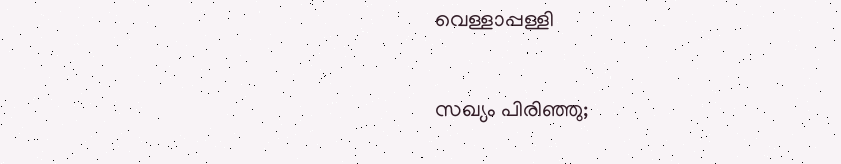വെള്ളാപ്പള്ളി

സഖ്യം പിരിഞ്ഞു;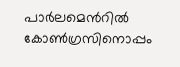പാർലമെന്‍റിൽ കോൺഗ്രസിനൊപ്പം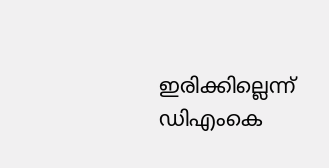ഇരിക്കില്ലെന്ന് ഡിഎംകെ